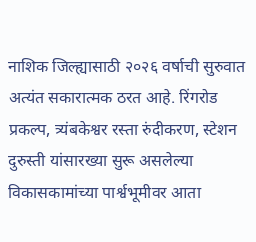नाशिक जिल्ह्यासाठी २०२६ वर्षाची सुरुवात अत्यंत सकारात्मक ठरत आहे. रिंगरोड प्रकल्प, त्र्यंबकेश्वर रस्ता रुंदीकरण, स्टेशन दुरुस्ती यांसारख्या सुरू असलेल्या विकासकामांच्या पार्श्वभूमीवर आता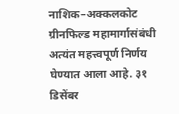नाशिक–अक्कलकोट ग्रीनफिल्ड महामार्गासंबंधी अत्यंत महत्त्वपूर्ण निर्णय घेण्यात आला आहे. ३१ डिसेंबर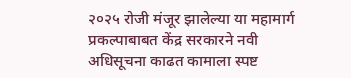२०२५ रोजी मंजूर झालेल्या या महामार्ग प्रकल्पाबाबत केंद्र सरकारने नवी अधिसूचना काढत कामाला स्पष्ट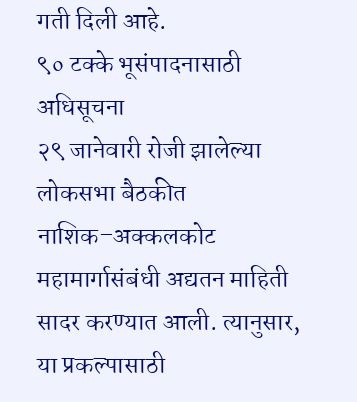गती दिली आहे.
९० टक्के भूसंपादनासाठी अधिसूचना
२९ जानेवारी रोजी झालेल्या लोकसभा बैठकीत नाशिक–अक्कलकोट महामार्गासंबंधी अद्यतन माहिती सादर करण्यात आली. त्यानुसार, या प्रकल्पासाठी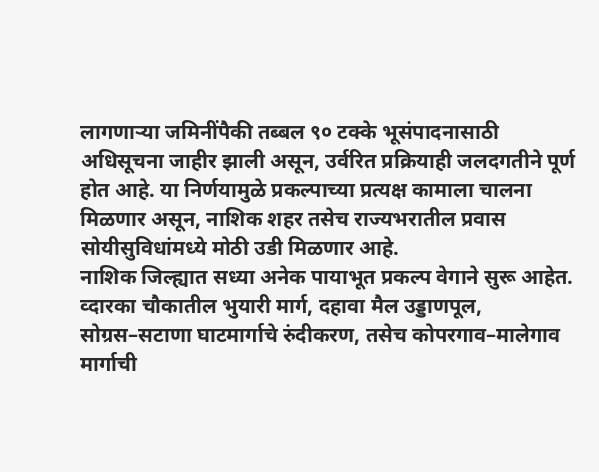लागणाऱ्या जमिनींपैकी तब्बल ९० टक्के भूसंपादनासाठी अधिसूचना जाहीर झाली असून, उर्वरित प्रक्रियाही जलदगतीने पूर्ण होत आहे. या निर्णयामुळे प्रकल्पाच्या प्रत्यक्ष कामाला चालना मिळणार असून, नाशिक शहर तसेच राज्यभरातील प्रवास सोयीसुविधांमध्ये मोठी उडी मिळणार आहे.
नाशिक जिल्ह्यात सध्या अनेक पायाभूत प्रकल्प वेगाने सुरू आहेत. व्दारका चौकातील भुयारी मार्ग, दहावा मैल उड्डाणपूल, सोग्रस–सटाणा घाटमार्गाचे रुंदीकरण, तसेच कोपरगाव–मालेगाव मार्गाची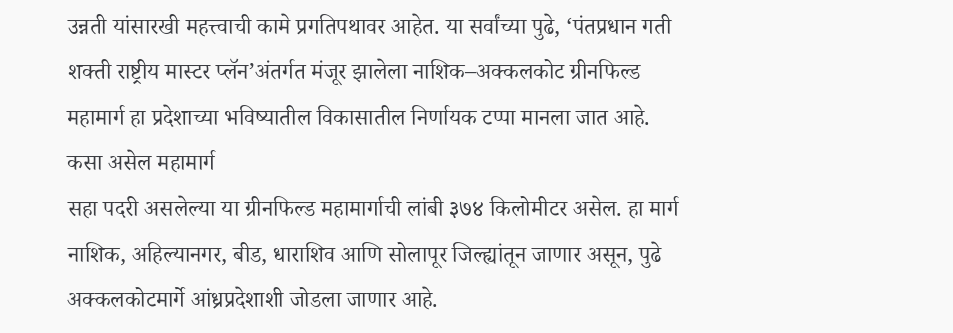उन्नती यांसारखी महत्त्वाची कामे प्रगतिपथावर आहेत. या सर्वांच्या पुढे, ‘पंतप्रधान गती शक्ती राष्ट्रीय मास्टर प्लॅन’अंतर्गत मंजूर झालेला नाशिक–अक्कलकोट ग्रीनफिल्ड महामार्ग हा प्रदेशाच्या भविष्यातील विकासातील निर्णायक टप्पा मानला जात आहे.
कसा असेल महामार्ग
सहा पदरी असलेल्या या ग्रीनफिल्ड महामार्गाची लांबी ३७४ किलोमीटर असेल. हा मार्ग नाशिक, अहिल्यानगर, बीड, धाराशिव आणि सोलापूर जिल्ह्यांतून जाणार असून, पुढे अक्कलकोटमार्गे आंध्रप्रदेशाशी जोडला जाणार आहे.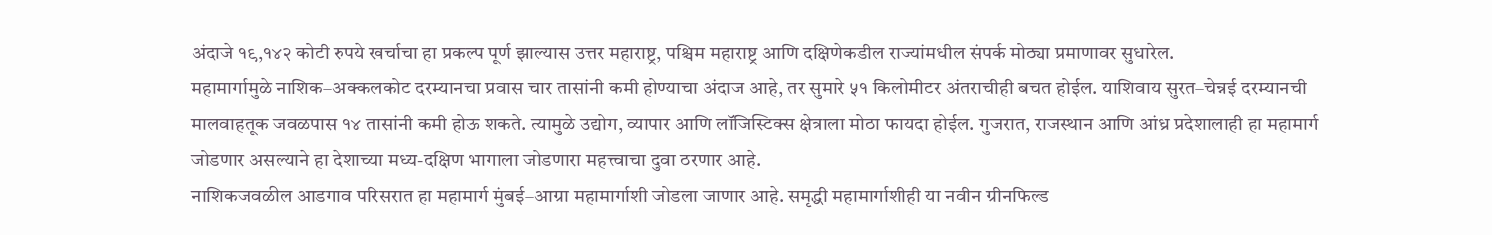अंदाजे १९,१४२ कोटी रुपये खर्चाचा हा प्रकल्प पूर्ण झाल्यास उत्तर महाराष्ट्र, पश्चिम महाराष्ट्र आणि दक्षिणेकडील राज्यांमधील संपर्क मोठ्या प्रमाणावर सुधारेल.
महामार्गामुळे नाशिक–अक्कलकोट दरम्यानचा प्रवास चार तासांनी कमी होण्याचा अंदाज आहे, तर सुमारे ५१ किलोमीटर अंतराचीही बचत होईल. याशिवाय सुरत–चेन्नई दरम्यानची मालवाहतूक जवळपास १४ तासांनी कमी होऊ शकते. त्यामुळे उद्योग, व्यापार आणि लॉजिस्टिक्स क्षेत्राला मोठा फायदा होईल. गुजरात, राजस्थान आणि आंध्र प्रदेशालाही हा महामार्ग जोडणार असल्याने हा देशाच्या मध्य-दक्षिण भागाला जोडणारा महत्त्वाचा दुवा ठरणार आहे.
नाशिकजवळील आडगाव परिसरात हा महामार्ग मुंबई–आग्रा महामार्गाशी जोडला जाणार आहे. समृद्धी महामार्गाशीही या नवीन ग्रीनफिल्ड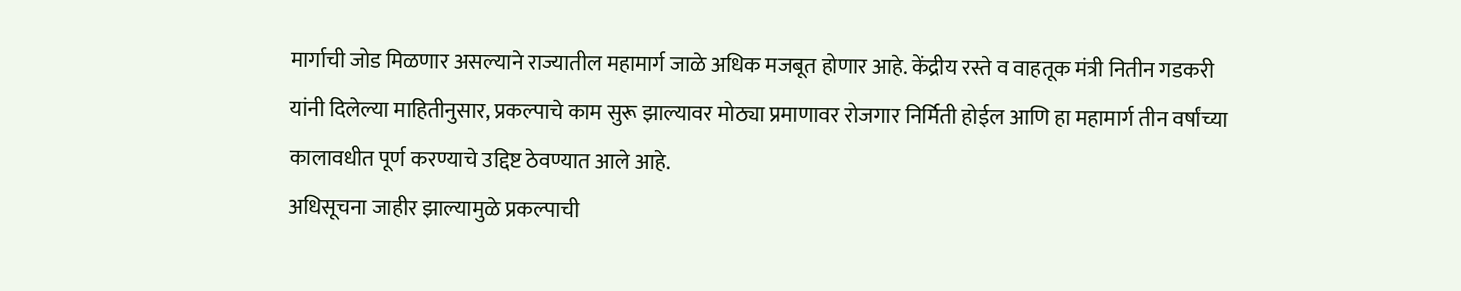मार्गाची जोड मिळणार असल्याने राज्यातील महामार्ग जाळे अधिक मजबूत होणार आहे. केंद्रीय रस्ते व वाहतूक मंत्री नितीन गडकरी यांनी दिलेल्या माहितीनुसार, प्रकल्पाचे काम सुरू झाल्यावर मोठ्या प्रमाणावर रोजगार निर्मिती होईल आणि हा महामार्ग तीन वर्षांच्या कालावधीत पूर्ण करण्याचे उद्दिष्ट ठेवण्यात आले आहे.
अधिसूचना जाहीर झाल्यामुळे प्रकल्पाची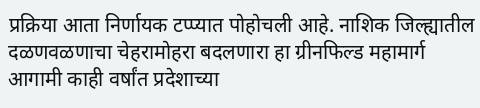प्रक्रिया आता निर्णायक टप्प्यात पोहोचली आहे. नाशिक जिल्ह्यातील दळणवळणाचा चेहरामोहरा बदलणारा हा ग्रीनफिल्ड महामार्ग आगामी काही वर्षांत प्रदेशाच्या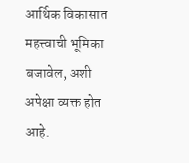आर्थिक विकासात महत्त्वाची भूमिका बजावेल, अशी अपेक्षा व्यक्त होत आहे.